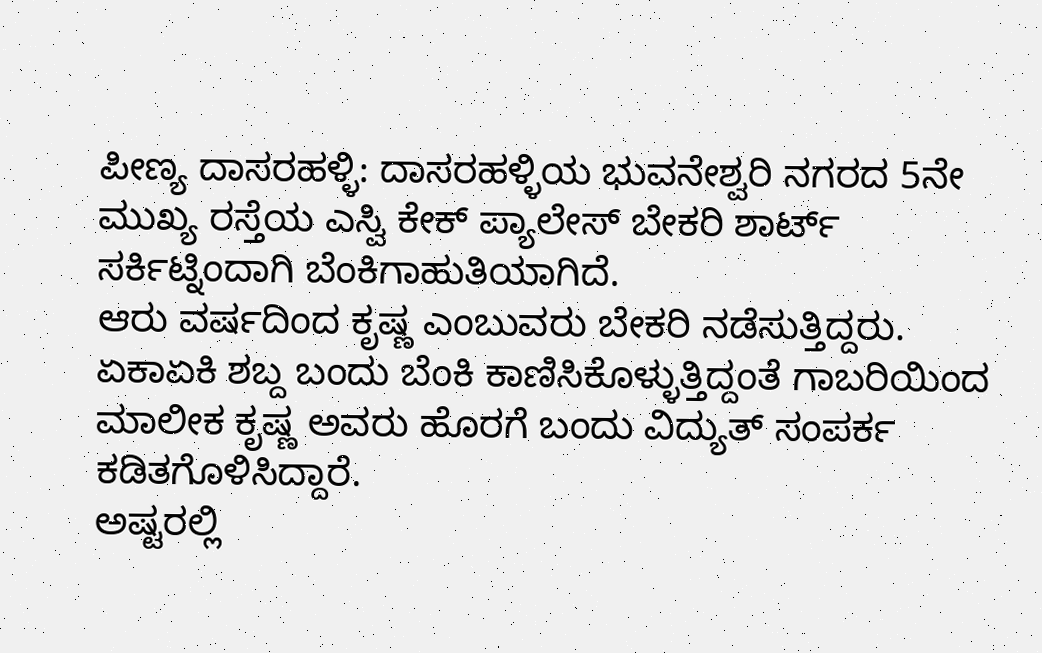ಪೀಣ್ಯ ದಾಸರಹಳ್ಳಿ: ದಾಸರಹಳ್ಳಿಯ ಭುವನೇಶ್ವರಿ ನಗರದ 5ನೇ ಮುಖ್ಯ ರಸ್ತೆಯ ಎಸ್ವಿ ಕೇಕ್ ಪ್ಯಾಲೇಸ್ ಬೇಕರಿ ಶಾರ್ಟ್ ಸರ್ಕಿಟ್ನಿಂದಾಗಿ ಬೆಂಕಿಗಾಹುತಿಯಾಗಿದೆ.
ಆರು ವರ್ಷದಿಂದ ಕೃಷ್ಣ ಎಂಬುವರು ಬೇಕರಿ ನಡೆಸುತ್ತಿದ್ದರು. ಏಕಾಏಕಿ ಶಬ್ದ ಬಂದು ಬೆಂಕಿ ಕಾಣಿಸಿಕೊಳ್ಳುತ್ತಿದ್ದಂತೆ ಗಾಬರಿಯಿಂದ ಮಾಲೀಕ ಕೃಷ್ಣ ಅವರು ಹೊರಗೆ ಬಂದು ವಿದ್ಯುತ್ ಸಂಪರ್ಕ ಕಡಿತಗೊಳಿಸಿದ್ದಾರೆ.
ಅಷ್ಟರಲ್ಲಿ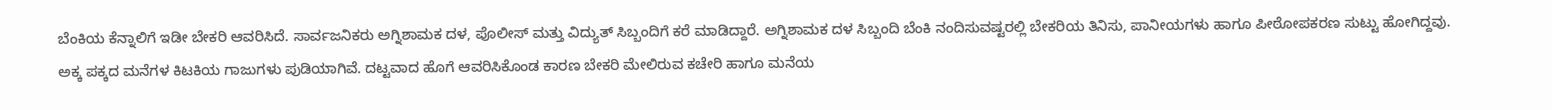ಬೆಂಕಿಯ ಕೆನ್ನಾಲಿಗೆ ಇಡೀ ಬೇಕರಿ ಆವರಿಸಿದೆ. ಸಾರ್ವಜನಿಕರು ಅಗ್ನಿಶಾಮಕ ದಳ, ಪೊಲೀಸ್ ಮತ್ತು ವಿದ್ಯುತ್ ಸಿಬ್ಬಂದಿಗೆ ಕರೆ ಮಾಡಿದ್ದಾರೆ. ಅಗ್ನಿಶಾಮಕ ದಳ ಸಿಬ್ಬಂದಿ ಬೆಂಕಿ ನಂದಿಸುವಷ್ಟರಲ್ಲಿ ಬೇಕರಿಯ ತಿನಿಸು, ಪಾನೀಯಗಳು ಹಾಗೂ ಪೀಠೋಪಕರಣ ಸುಟ್ಟು ಹೋಗಿದ್ದವು.
ಅಕ್ಕ ಪಕ್ಕದ ಮನೆಗಳ ಕಿಟಕಿಯ ಗಾಜುಗಳು ಪುಡಿಯಾಗಿವೆ. ದಟ್ಟವಾದ ಹೊಗೆ ಆವರಿಸಿಕೊಂಡ ಕಾರಣ ಬೇಕರಿ ಮೇಲಿರುವ ಕಚೇರಿ ಹಾಗೂ ಮನೆಯ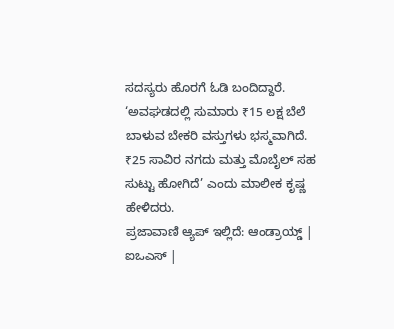ಸದಸ್ಯರು ಹೊರಗೆ ಓಡಿ ಬಂದಿದ್ದಾರೆ.
‘ಅವಘಡದಲ್ಲಿ ಸುಮಾರು ₹15 ಲಕ್ಷ ಬೆಲೆ ಬಾಳುವ ಬೇಕರಿ ವಸ್ತುಗಳು ಭಸ್ಮವಾಗಿದೆ. ₹25 ಸಾವಿರ ನಗದು ಮತ್ತು ಮೊಬೈಲ್ ಸಹ ಸುಟ್ಟು ಹೋಗಿದೆ’ ಎಂದು ಮಾಲೀಕ ಕೃಷ್ಣ ಹೇಳಿದರು.
ಪ್ರಜಾವಾಣಿ ಆ್ಯಪ್ ಇಲ್ಲಿದೆ: ಆಂಡ್ರಾಯ್ಡ್ | ಐಒಎಸ್ |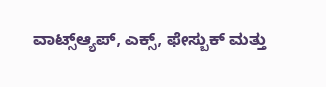ವಾಟ್ಸ್ಆ್ಯಪ್, ಎಕ್ಸ್, ಫೇಸ್ಬುಕ್ ಮತ್ತು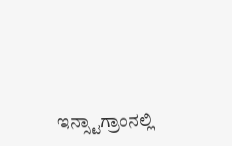ಇನ್ಸ್ಟಾಗ್ರಾಂನಲ್ಲಿ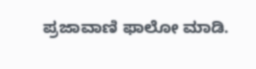ಪ್ರಜಾವಾಣಿ ಫಾಲೋ ಮಾಡಿ.